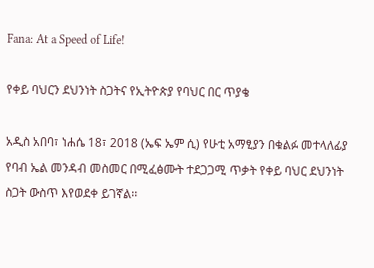Fana: At a Speed of Life!

የቀይ ባህርን ደህንነት ስጋትና የኢትዮጵያ የባህር በር ጥያቄ

አዲስ አበባ፣ ነሐሴ 18፣ 2018 (ኤፍ ኤም ሲ) የሁቲ አማፂያን በቁልፉ መተላለፊያ የባብ ኤል መንዳብ መስመር በሚፈፅሙት ተደጋጋሚ ጥቃት የቀይ ባህር ደህንነት ስጋት ውስጥ እየወደቀ ይገኛል፡፡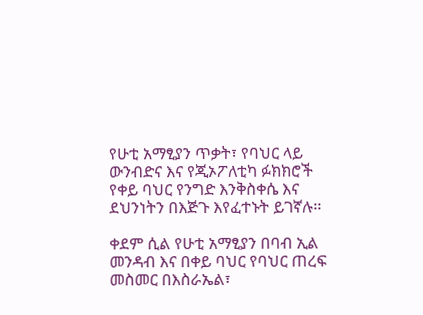የሁቲ አማፂያን ጥቃት፣ የባህር ላይ ውንብድና እና የጂኦፖለቲካ ፉክክሮች የቀይ ባህር የንግድ እንቅስቀሴ እና ደህንነትን በእጅጉ እየፈተኑት ይገኛሉ፡፡

ቀደም ሲል የሁቲ አማፂያን በባብ ኢል መንዳብ እና በቀይ ባህር የባህር ጠረፍ መስመር በእስራኤል፣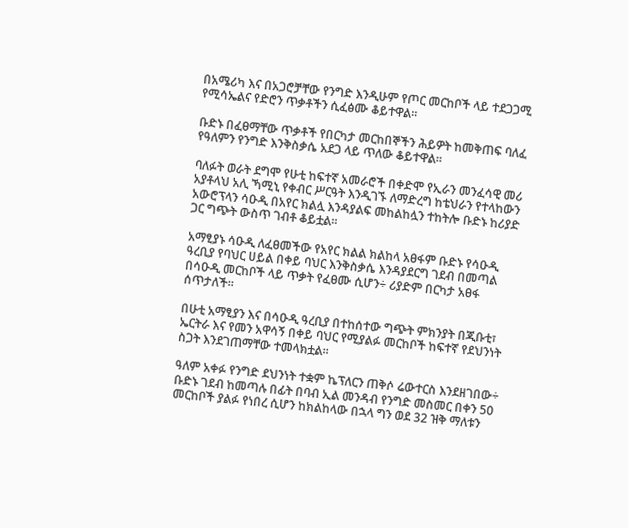በአሜሪካ እና በአጋሮቻቸው የንግድ እንዲሁም የጦር መርከቦች ላይ ተደጋጋሚ የሚሳኤልና የድሮን ጥቃቶችን ሲፈፅሙ ቆይተዋል፡፡

ቡድኑ በፈፀማቸው ጥቃቶች የበርካታ መርከበኞችን ሕይዎት ከመቅጠፍ ባለፈ የዓለምን የንግድ እንቅስቃሴ አደጋ ላይ ጥለው ቆይተዋል፡፡

ባለፉት ወራት ደግሞ የሁቲ ከፍተኛ አመራሮች በቀድሞ የኢራን መንፈሳዊ መሪ አያቶላህ አሊ ኻሚኒ የቀብር ሥርዓት እንዲገኙ ለማድረግ ከቴህራን የተላከውን አውሮፕላን ሳዑዲ በአየር ክልሏ እንዳያልፍ መከልከሏን ተከትሎ ቡድኑ ከሪያድ ጋር ግጭት ውስጥ ገብቶ ቆይቷል፡፡

አማፂያኑ ሳዑዲ ለፈፀመችው የአየር ክልል ክልከላ አፀፋም ቡድኑ የሳዑዲ ዓረቢያ የባህር ሀይል በቀይ ባህር እንቅስቃሴ እንዳያደርግ ገደብ በመጣል በሳዑዲ መርከቦች ላይ ጥቃት የፈፀሙ ሲሆን÷ ሪያድም በርካታ አፀፋ ሰጥታለች፡፡

በሁቲ አማፂያን እና በሳዑዲ ዓረቢያ በተከሰተው ግጭት ምክንያት በጂቡቲ፣ ኤርትራ እና የመን አዋሳኝ በቀይ ባህር የሚያልፉ መርከቦች ከፍተኛ የደህንነት ስጋት እንደገጠማቸው ተመላክቷል፡፡

ዓለም አቀፉ የንግድ ደህንነት ተቋም ኬፕለርን ጠቅሶ ሬውተርስ እንደዘገበው÷ ቡድኑ ገደብ ከመጣሉ በፊት በባብ ኢል መንዳብ የንግድ መስመር በቀን 50 መርከቦች ያልፉ የነበረ ሲሆን ከክልከላው በኋላ ግን ወደ 32 ዝቅ ማለቱን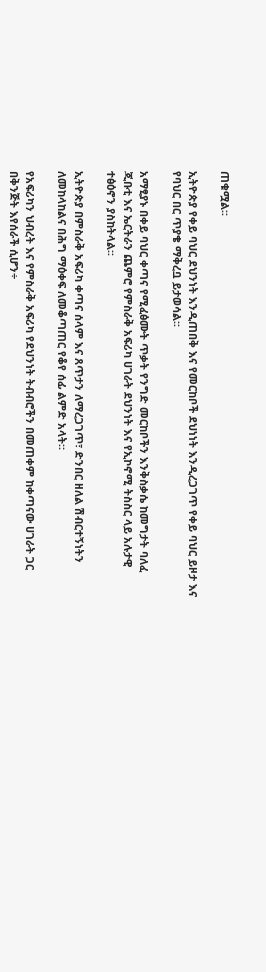ጠቁሟል፡፡

ኢትዮጵያ የቀይ ባህር ደህንነት እንዲጠበቅ እና የመርከቦች ደህነነት እንዲረጋገጥ የቀይ ባህር ይዞታ እና የባህር በር ጥያቄ ማቅረቧ ይታወሳል፡፡

አማፂያኑ በቀይ ባህር ቀጣና የሚፈፅሙት ጥቃት የንግድ መርከቦችን እንቅስቃሴ ከመግታት ባለፈ ጂቡቲ እና ኤርትራን ጨምሮ የምስራቅ አፍሪካ ሀገራት ደህንነት እና የኢኮኖሚ ትስስር ላይ አሉታዊ ተፅዕኖን ያስከትላል፡፡

ኢትዮጵያ በምስራቅ አፍሪካ ቀጣና ሰላም እና ጸጥታን ለማረጋገጥ፣ ድንበር ዘለል ሽብርተኝነትን ለመከላከልና በሕግ ማዕቀፍ ለመቆጣጠር የቆየ ሰፊ ልምድ አላት።

የአፍሪካን ህብረት እና የምስራቅ አፍሪካ የደህንነት ትብብሮችን በመጠቀም ከቀጣናው ሀገራት ጋር በቅንጅት እየሰራች ሲሆን÷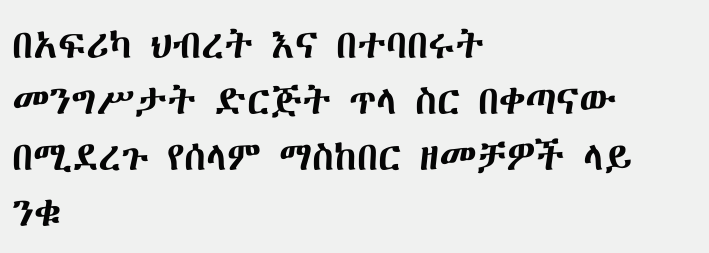በአፍሪካ ህብረት እና በተባበሩት መንግሥታት ድርጅት ጥላ ስር በቀጣናው በሚደረጉ የሰላም ማስከበር ዘመቻዎች ላይ ንቁ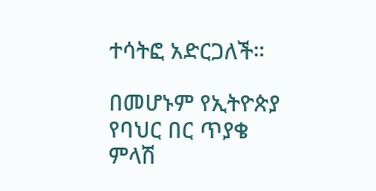ተሳትፎ አድርጋለች።

በመሆኑም የኢትዮጵያ የባህር በር ጥያቄ ምላሽ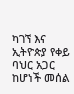ካገኘ እና ኢትዮጵያ የቀይ ባህር አጋር ከሆነች መሰል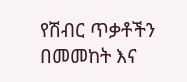የሽብር ጥቃቶችን በመመከት እና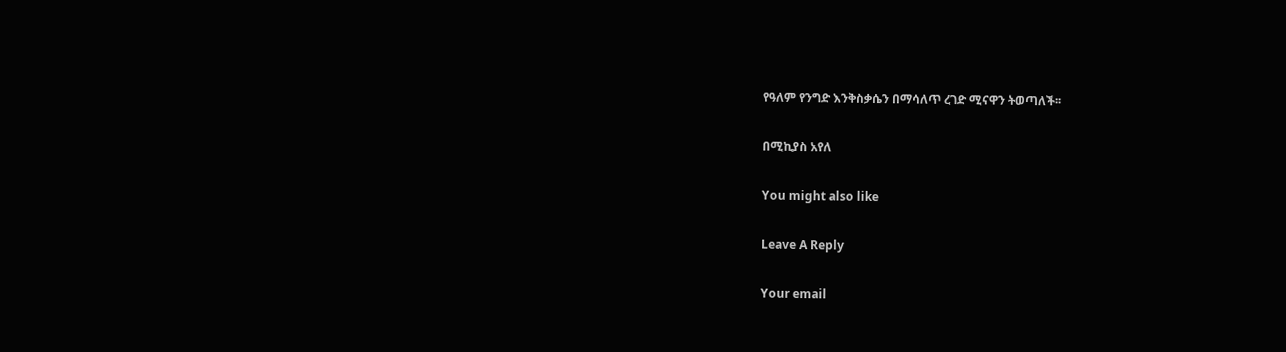የዓለም የንግድ እንቅስቃሴን በማሳለጥ ረገድ ሚናዋን ትወጣለች፡፡

በሚኪያስ አየለ

You might also like

Leave A Reply

Your email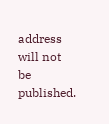address will not be published.